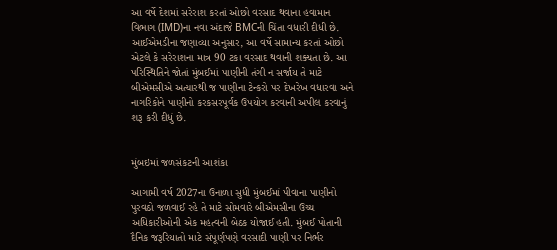આ વર્ષે દેશમાં સરેરાશ કરતાં ઓછો વરસાદ થવાના હવામાન વિભાગ (IMD)ના નવા અંદાજે BMCની ચિંતા વધારી દીધી છે. આઈએમડીના જણાવ્યા અનુસાર, આ વર્ષે સામાન્ય કરતાં ઓછો એટલે કે સરેરાશના માત્ર 90 ટકા વરસાદ થવાની શક્યતા છે. આ પરિસ્થિતિને જોતાં મુંબઈમાં પાણીની તંગી ન સર્જાય તે માટે બીએમસીએ અત્યારથી જ પાણીના ટેન્કરો પર દેખરેખ વધારવા અને નાગરિકોને પાણીનો કરકસરપૂર્વક ઉપયોગ કરવાની અપીલ કરવાનું શરૂ કરી દીધું છે.


મુંબઇમાં જળસંકટની આશંકા

આગામી વર્ષ 2027ના ઉનાળા સુધી મુંબઈમાં પીવાના પાણીનો પુરવઠો જળવાઈ રહે તે માટે સોમવારે બીએમસીના ઉચ્ચ અધિકારીઓની એક મહત્વની બેઠક યોજાઈ હતી. મુંબઈ પોતાની દૈનિક જરૂરિયાતો માટે સંપૂર્ણપણે વરસાદી પાણી પર નિર્ભર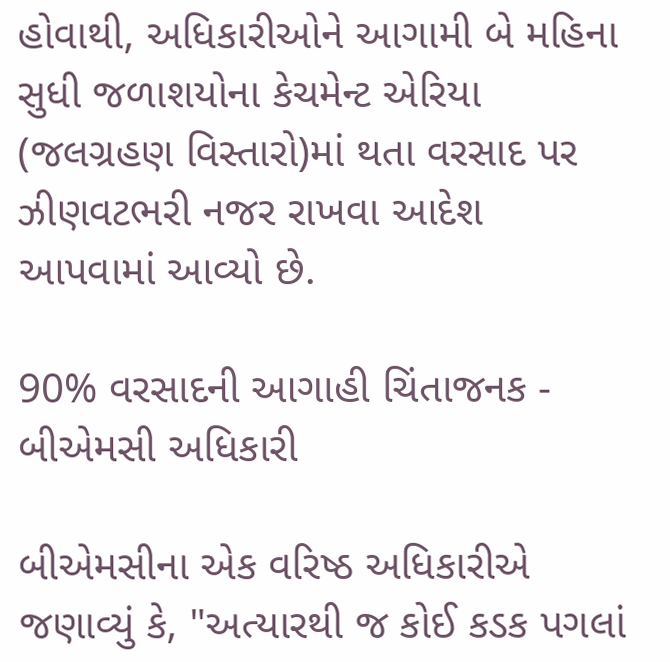હોવાથી, અધિકારીઓને આગામી બે મહિના સુધી જળાશયોના કેચમેન્ટ એરિયા (જલગ્રહણ વિસ્તારો)માં થતા વરસાદ પર ઝીણવટભરી નજર રાખવા આદેશ આપવામાં આવ્યો છે.

90% વરસાદની આગાહી ચિંતાજનક - બીએમસી અધિકારી

બીએમસીના એક વરિષ્ઠ અધિકારીએ જણાવ્યું કે, "અત્યારથી જ કોઈ કડક પગલાં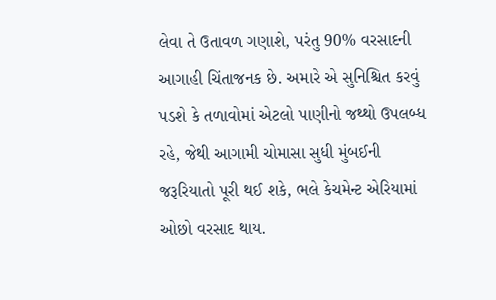લેવા તે ઉતાવળ ગણાશે, પરંતુ 90% વરસાદની આગાહી ચિંતાજનક છે. અમારે એ સુનિશ્ચિત કરવું પડશે કે તળાવોમાં એટલો પાણીનો જથ્થો ઉપલબ્ધ રહે, જેથી આગામી ચોમાસા સુધી મુંબઈની જરૂરિયાતો પૂરી થઈ શકે, ભલે કેચમેન્ટ એરિયામાં ઓછો વરસાદ થાય.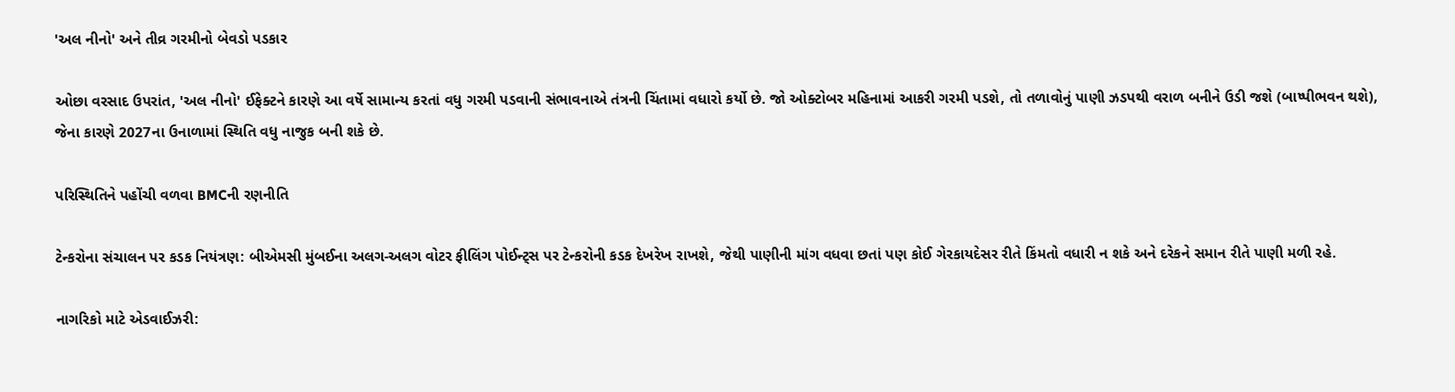'અલ નીનો' અને તીવ્ર ગરમીનો બેવડો પડકાર

ઓછા વરસાદ ઉપરાંત, 'અલ નીનો' ઈફેક્ટને કારણે આ વર્ષે સામાન્ય કરતાં વધુ ગરમી પડવાની સંભાવનાએ તંત્રની ચિંતામાં વધારો કર્યો છે. જો ઓક્ટોબર મહિનામાં આકરી ગરમી પડશે, તો તળાવોનું પાણી ઝડપથી વરાળ બનીને ઉડી જશે (બાષ્પીભવન થશે), જેના કારણે 2027ના ઉનાળામાં સ્થિતિ વધુ નાજુક બની શકે છે.

પરિસ્થિતિને પહોંચી વળવા BMCની રણનીતિ

ટેન્કરોના સંચાલન પર કડક નિયંત્રણ: બીએમસી મુંબઈના અલગ-અલગ વોટર ફીલિંગ પોઈન્ટ્સ પર ટેન્કરોની કડક દેખરેખ રાખશે, જેથી પાણીની માંગ વધવા છતાં પણ કોઈ ગેરકાયદેસર રીતે કિંમતો વધારી ન શકે અને દરેકને સમાન રીતે પાણી મળી રહે.

નાગરિકો માટે એડવાઈઝરી: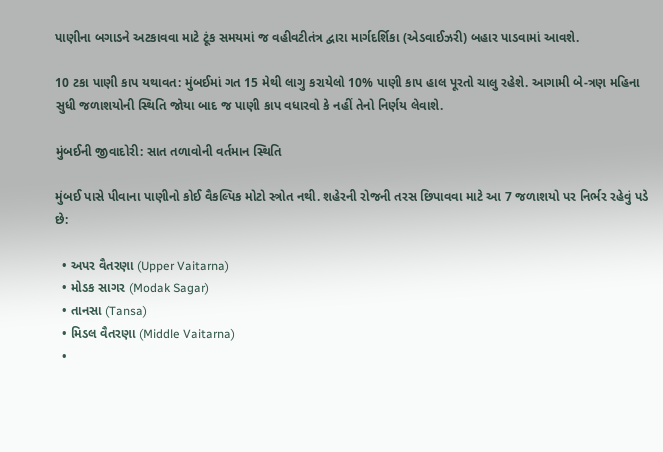પાણીના બગાડને અટકાવવા માટે ટૂંક સમયમાં જ વહીવટીતંત્ર દ્વારા માર્ગદર્શિકા (એડવાઈઝરી) બહાર પાડવામાં આવશે.

10 ટકા પાણી કાપ યથાવત: મુંબઈમાં ગત 15 મેથી લાગુ કરાયેલો 10% પાણી કાપ હાલ પૂરતો ચાલુ રહેશે. આગામી બે-ત્રણ મહિના સુધી જળાશયોની સ્થિતિ જોયા બાદ જ પાણી કાપ વધારવો કે નહીં તેનો નિર્ણય લેવાશે.

મુંબઈની જીવાદોરી: સાત તળાવોની વર્તમાન સ્થિતિ

મુંબઈ પાસે પીવાના પાણીનો કોઈ વૈકલ્પિક મોટો સ્ત્રોત નથી. શહેરની રોજની તરસ છિપાવવા માટે આ 7 જળાશયો પર નિર્ભર રહેવું પડે છે:

  • અપર વૈતરણા (Upper Vaitarna)
  • મોડક સાગર (Modak Sagar)
  • તાનસા (Tansa)
  • મિડલ વૈતરણા (Middle Vaitarna)
  •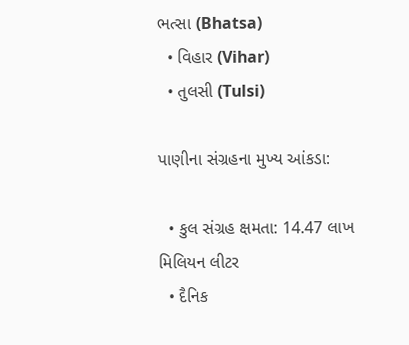ભત્સા (Bhatsa)
  • વિહાર (Vihar)
  • તુલસી (Tulsi)

પાણીના સંગ્રહના મુખ્ય આંકડા:

  • કુલ સંગ્રહ ક્ષમતા: 14.47 લાખ મિલિયન લીટર
  • દૈનિક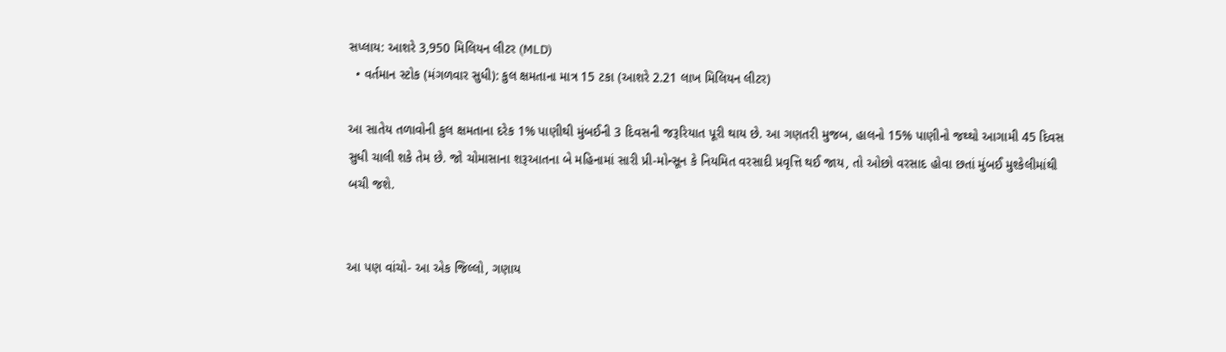સપ્લાય: આશરે 3,950 મિલિયન લીટર (MLD)
  • વર્તમાન સ્ટોક (મંગળવાર સુધી): કુલ ક્ષમતાના માત્ર 15 ટકા (આશરે 2.21 લાખ મિલિયન લીટર)

આ સાતેય તળાવોની કુલ ક્ષમતાના દરેક 1% પાણીથી મુંબઈની 3 દિવસની જરૂરિયાત પૂરી થાય છે. આ ગણતરી મુજબ, હાલનો 15% પાણીનો જથ્થો આગામી 45 દિવસ સુધી ચાલી શકે તેમ છે. જો ચોમાસાના શરૂઆતના બે મહિનામાં સારી પ્રી-મોન્સૂન કે નિયમિત વરસાદી પ્રવૃત્તિ થઈ જાય, તો ઓછો વરસાદ હોવા છતાં મુંબઈ મુશ્કેલીમાંથી બચી જશે.


આ પણ વાંચો- આ એક જિલ્લો, ગણાય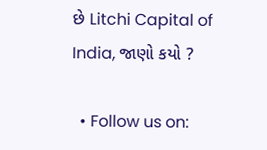છે Litchi Capital of India, જાણો કયો ?

  • Follow us on: